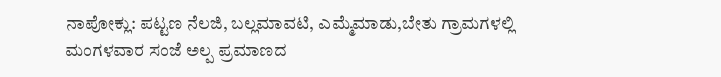ನಾಪೋಕ್ಲು: ಪಟ್ಟಣ ನೆಲಜಿ, ಬಲ್ಲಮಾವಟಿ, ಎಮ್ಮೆಮಾಡು,ಬೇತು ಗ್ರಾಮಗಳಲ್ಲಿ ಮಂಗಳವಾರ ಸಂಜೆ ಅಲ್ಪ ಪ್ರಮಾಣದ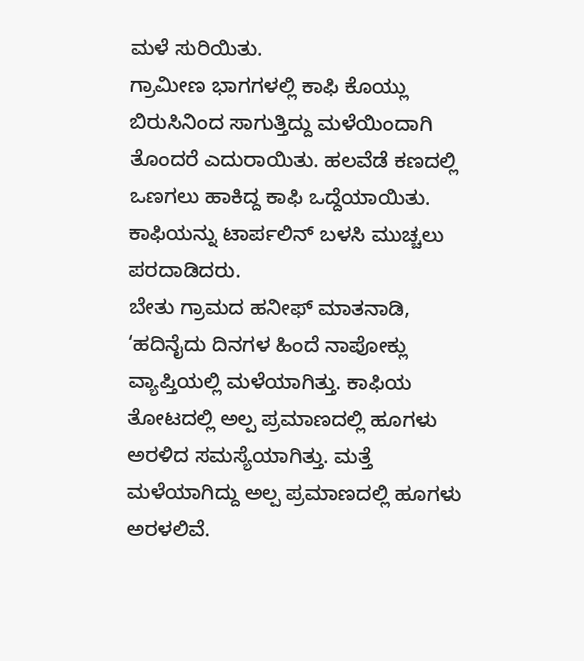ಮಳೆ ಸುರಿಯಿತು.
ಗ್ರಾಮೀಣ ಭಾಗಗಳಲ್ಲಿ ಕಾಫಿ ಕೊಯ್ಲು ಬಿರುಸಿನಿಂದ ಸಾಗುತ್ತಿದ್ದು ಮಳೆಯಿಂದಾಗಿ ತೊಂದರೆ ಎದುರಾಯಿತು. ಹಲವೆಡೆ ಕಣದಲ್ಲಿ ಒಣಗಲು ಹಾಕಿದ್ದ ಕಾಫಿ ಒದ್ದೆಯಾಯಿತು. ಕಾಫಿಯನ್ನು ಟಾರ್ಪಲಿನ್ ಬಳಸಿ ಮುಚ್ಚಲು ಪರದಾಡಿದರು.
ಬೇತು ಗ್ರಾಮದ ಹನೀಫ್ ಮಾತನಾಡಿ, ‘ಹದಿನೈದು ದಿನಗಳ ಹಿಂದೆ ನಾಪೋಕ್ಲು ವ್ಯಾಪ್ತಿಯಲ್ಲಿ ಮಳೆಯಾಗಿತ್ತು. ಕಾಫಿಯ ತೋಟದಲ್ಲಿ ಅಲ್ಪ ಪ್ರಮಾಣದಲ್ಲಿ ಹೂಗಳು ಅರಳಿದ ಸಮಸ್ಯೆಯಾಗಿತ್ತು. ಮತ್ತೆ ಮಳೆಯಾಗಿದ್ದು ಅಲ್ಪ ಪ್ರಮಾಣದಲ್ಲಿ ಹೂಗಳು ಅರಳಲಿವೆ.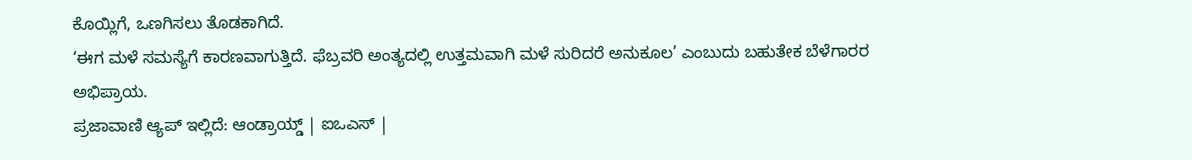ಕೊಯ್ಲಿಗೆ, ಒಣಗಿಸಲು ತೊಡಕಾಗಿದೆ.
‘ಈಗ ಮಳೆ ಸಮಸ್ಯೆಗೆ ಕಾರಣವಾಗುತ್ತಿದೆ. ಫೆಬ್ರವರಿ ಅಂತ್ಯದಲ್ಲಿ ಉತ್ತಮವಾಗಿ ಮಳೆ ಸುರಿದರೆ ಅನುಕೂಲ’ ಎಂಬುದು ಬಹುತೇಕ ಬೆಳೆಗಾರರ ಅಭಿಪ್ರಾಯ.
ಪ್ರಜಾವಾಣಿ ಆ್ಯಪ್ ಇಲ್ಲಿದೆ: ಆಂಡ್ರಾಯ್ಡ್ | ಐಒಎಸ್ |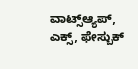ವಾಟ್ಸ್ಆ್ಯಪ್, ಎಕ್ಸ್, ಫೇಸ್ಬುಕ್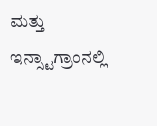ಮತ್ತು ಇನ್ಸ್ಟಾಗ್ರಾಂನಲ್ಲಿ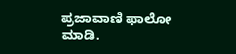ಪ್ರಜಾವಾಣಿ ಫಾಲೋ ಮಾಡಿ.